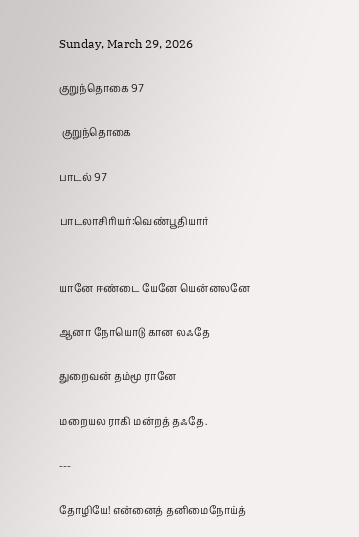Sunday, March 29, 2026

குறுந்தொகை 97

 குறுந்தொகை

பாடல் 97

பாடலாசிரியர்:வெண்பூதியார்


யானே ஈண்டை யேனே யென்னலனே

ஆனா நோயொடு கான லஃதே

துறைவன் தம்மூ ரானே

மறையல ராகி மன்றத் தஃதே.

---

தோழியே! என்னைத் தனிமைநோய்த்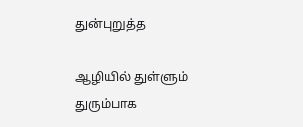துன்புறுத்த

ஆழியில் துள்ளும் துரும்பாக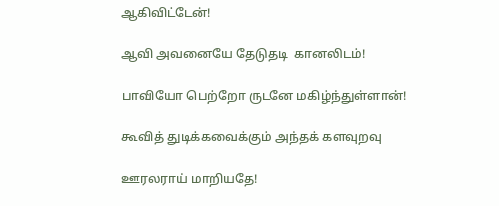ஆகிவிட்டேன்!

ஆவி அவனையே தேடுதடி  கானலிடம்!

பாவியோ பெற்றோ ருடனே மகிழ்ந்துள்ளான்!

கூவித் துடிக்கவைக்கும் அந்தக் களவுறவு

ஊரலராய் மாறியதே!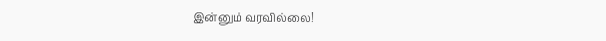இன்னும் வரவில்லை!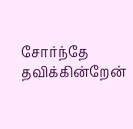சோர்ந்தே தவிக்கின்றேன்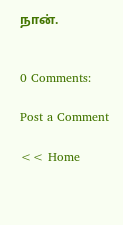நான்.


0 Comments:

Post a Comment

<< Home